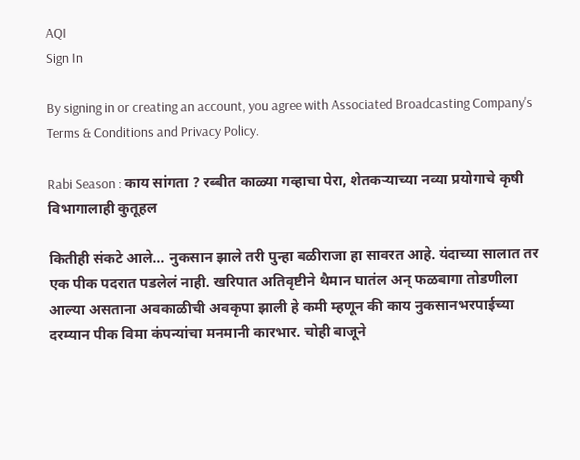AQI
Sign In

By signing in or creating an account, you agree with Associated Broadcasting Company's Terms & Conditions and Privacy Policy.

Rabi Season : काय सांगता ? रब्बीत काळ्या गव्हाचा पेरा, शेतकऱ्याच्या नव्या प्रयोगाचे कृषी विभागालाही कुतूहल

कितीही संकटे आले... नुकसान झाले तरी पुन्हा बळीराजा हा सावरत आहे. यंदाच्या सालात तर एक पीक पदरात पडलेलं नाही. खरिपात अतिवृष्टीने थैमान घातंल अन् फळबागा तोडणीला आल्या असताना अवकाळीची अवकृपा झाली हे कमी म्हणून की काय नुकसानभरपाईच्या दरम्यान पीक विमा कंपन्यांचा मनमानी कारभार. चोही बाजूने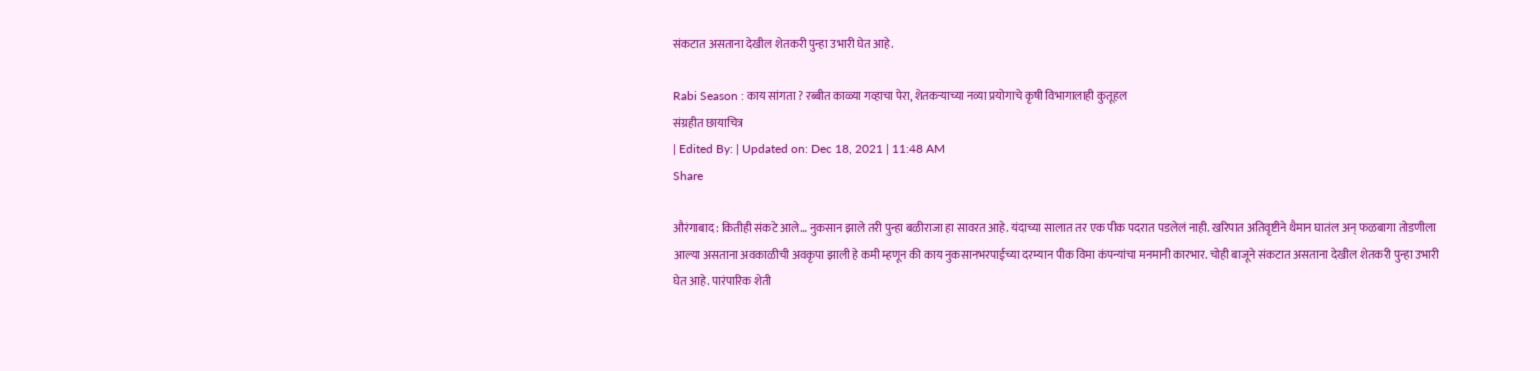संकटात असताना देखील शेतकरी पुन्हा उभारी घेत आहे.

Rabi Season : काय सांगता ? रब्बीत काळ्या गव्हाचा पेरा, शेतकऱ्याच्या नव्या प्रयोगाचे कृषी विभागालाही कुतूहल
संग्रहीत छायाचित्र
| Edited By: | Updated on: Dec 18, 2021 | 11:48 AM
Share

औरंगाबाद : कितीही संकटे आले… नुकसान झाले तरी पुन्हा बळीराजा हा सावरत आहे. यंदाच्या सालात तर एक पीक पदरात पडलेलं नाही. खरिपात अतिवृष्टीने थैमान घातंल अन् फळबागा तोडणीला आल्या असताना अवकाळीची अवकृपा झाली हे कमी म्हणून की काय नुकसानभरपाईच्या दरम्यान पीक विमा कंपन्यांचा मनमानी कारभार. चोही बाजूने संकटात असताना देखील शेतकरी पुन्हा उभारी घेत आहे. पारंपारिक शेती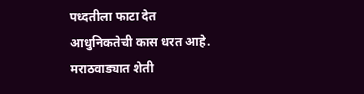पध्दतीला फाटा देत आधुनिकतेची कास धरत आहे. मराठवाड्यात शेती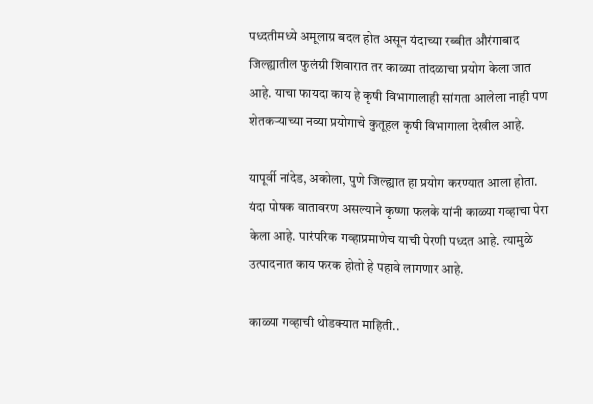पध्दतीमध्ये अमूलाग्र बदल होत असून यंदाच्या रब्बीत औरंगाबाद जिल्ह्यातील फुलंग्री शिवारात तर काळ्या तांदळाचा प्रयोग केला जात आहे. याचा फायदा काय हे कृषी विभागालाही सांगता आलेला नाही पण शेतकऱ्याच्या नव्या प्रयोगाचे कुतूहल कृषी विभागाला देखील आहे.

यापूर्वी नांदेड, अकोला, पुणे जिल्ह्यात हा प्रयोग करण्यात आला होता. यंदा पोषक वातावरण असल्याने कृष्णा फलके यांनी काळ्या गव्हाचा पेरा केला आहे. पारंपरिक गव्हाप्रमाणेच याची पेरणी पध्दत आहे. त्यामुळे उत्पादनात काय फरक होतो हे पहावे लागणार आहे.

काळ्या गव्हाची थोडक्यात माहिती..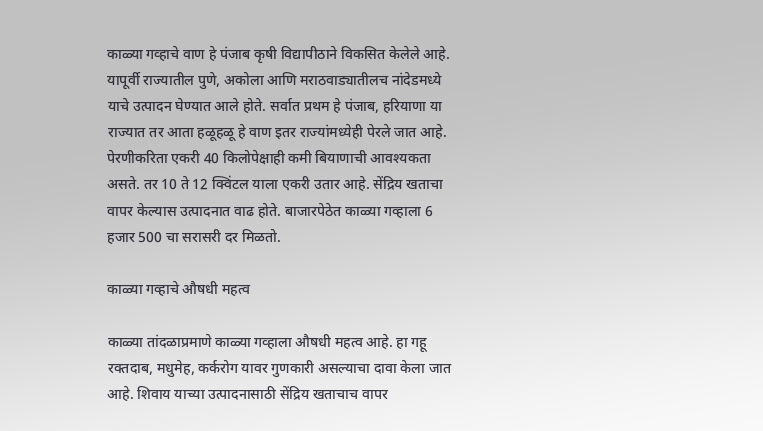काळ्या गव्हाचे वाण हे पंजाब कृषी विद्यापीठाने विकसित केलेले आहे. यापूर्वी राज्यातील पुणे, अकोला आणि मराठवाड्यातीलच नांदेडमध्ये याचे उत्पादन घेण्यात आले होते. सर्वात प्रथम हे पंजाब, हरियाणा या राज्यात तर आता हळूहळू हे वाण इतर राज्यांमध्येही पेरले जात आहे. पेरणीकरिता एकरी 40 किलोपेक्षाही कमी बियाणाची आवश्यकता असते. तर 10 ते 12 क्विंटल याला एकरी उतार आहे. सेंद्रिय खताचा वापर केल्यास उत्पादनात वाढ होते. बाजारपेठेत काळ्या गव्हाला 6 हजार 500 चा सरासरी दर मिळतो.

काळ्या गव्हाचे औषधी महत्व

काळ्या तांदळाप्रमाणे काळ्या गव्हाला औषधी महत्व आहे. हा गहू रक्तदाब, मधुमेह, कर्करोग यावर गुणकारी असल्याचा दावा केला जात आहे. शिवाय याच्या उत्पादनासाठी सेंद्रिय खताचाच वापर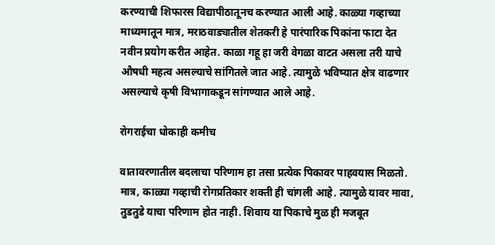करण्याची शिफारस विद्यापीठातूनच करण्यात आली आहे. काळ्या गव्हाच्या माध्यमातून मात्र, मराठवाड्यातील शेतकरी हे पारंपारिक पिकांना फाटा देत नवीन प्रयोग करीत आहेत. काळा गहू हा जरी वेगळा वाटत असला तरी याचे औषधी महत्व असल्याचे सांगितले जात आहे. त्यामुळे भविष्यात क्षेत्र वाढणार असल्याचे कृषी विभागाकडून सांगण्यात आले आहे.

रोगराईचा धोकाही कमीच

वातावरणातील बदलाचा परिणाम हा तसा प्रत्येक पिकावर पाहवयास मिळतो. मात्र, काळ्या गव्हाची रोगप्रतिकार शक्ती ही चांगली आहे. त्यामुळे यावर मावा, तुडतुडे याचा परिणाम होत नाही. शिवाय या पिकाचे मुळ ही मजबूत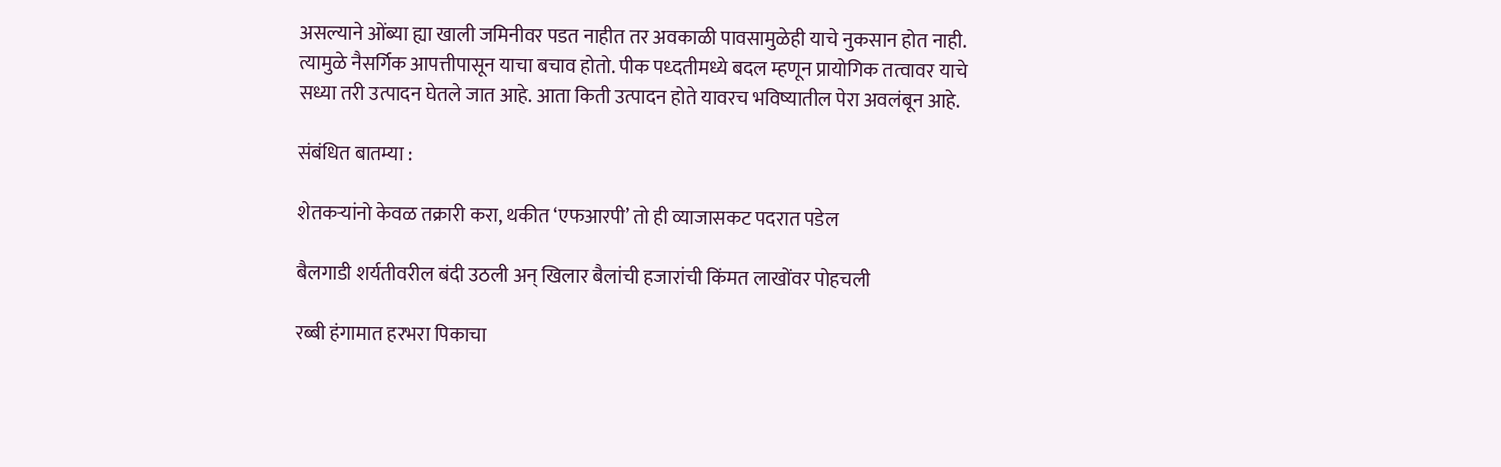असल्याने ओंब्या ह्या खाली जमिनीवर पडत नाहीत तर अवकाळी पावसामुळेही याचे नुकसान होत नाही. त्यामुळे नैसर्गिक आपत्तीपासून याचा बचाव होतो. पीक पध्दतीमध्ये बदल म्हणून प्रायोगिक तत्वावर याचे सध्या तरी उत्पादन घेतले जात आहे. आता किती उत्पादन होते यावरच भविष्यातील पेरा अवलंबून आहे.

संबंधित बातम्या :

शेतकऱ्यांनो केवळ तक्रारी करा, थकीत ‘एफआरपी’ तो ही व्याजासकट पदरात पडेल

बैलगाडी शर्यतीवरील बंदी उठली अन् खिलार बैलांची हजारांची किंमत लाखोंवर पोहचली

रब्बी हंगामात हरभरा पिकाचा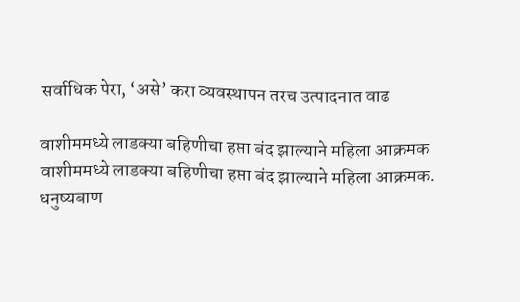सर्वाधिक पेरा, ‘असे’ करा व्यवस्थापन तरच उत्पादनात वाढ

वाशीममध्ये लाडक्या बहिणीचा हप्ता बंद झाल्याने महिला आक्रमक
वाशीममध्ये लाडक्या बहिणीचा हप्ता बंद झाल्याने महिला आक्रमक.
धनुष्यबाण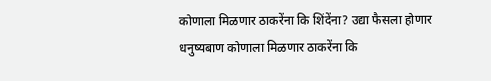कोणाला मिळणार ठाकरेंना कि शिंदेंना? उद्या फैसला होणार
धनुष्यबाण कोणाला मिळणार ठाकरेंना कि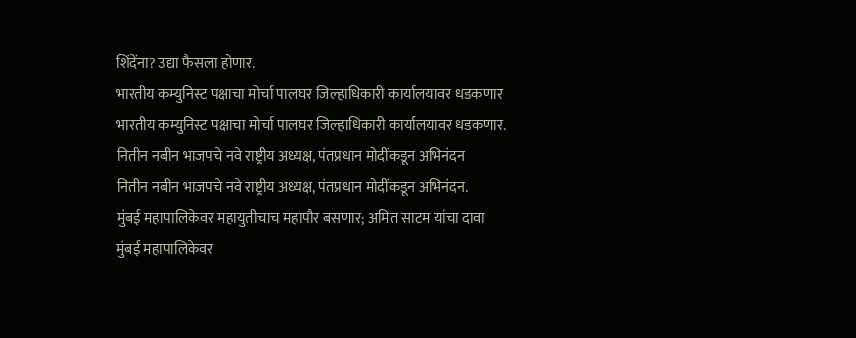शिंदेंना? उद्या फैसला होणार.
भारतीय कम्युनिस्ट पक्षाचा मोर्चा पालघर जिल्हाधिकारी कार्यालयावर धडकणार
भारतीय कम्युनिस्ट पक्षाचा मोर्चा पालघर जिल्हाधिकारी कार्यालयावर धडकणार.
नितीन नबीन भाजपचे नवे राष्ट्रीय अध्यक्ष, पंतप्रधान मोदींकडून अभिनंदन
नितीन नबीन भाजपचे नवे राष्ट्रीय अध्यक्ष, पंतप्रधान मोदींकडून अभिनंदन.
मुंबई महापालिकेवर महायुतीचाच महापौर बसणार; अमित साटम यांचा दावा
मुंबई महापालिकेवर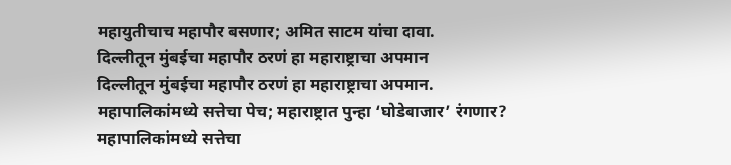महायुतीचाच महापौर बसणार; अमित साटम यांचा दावा.
दिल्लीतून मुंबईचा महापौर ठरणं हा महाराष्ट्राचा अपमान
दिल्लीतून मुंबईचा महापौर ठरणं हा महाराष्ट्राचा अपमान.
महापालिकांमध्ये सत्तेचा पेच; महाराष्ट्रात पुन्हा ‘घोडेबाजार’ रंगणार?
महापालिकांमध्ये सत्तेचा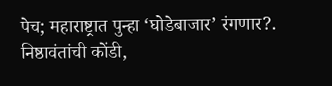पेच; महाराष्ट्रात पुन्हा ‘घोडेबाजार’ रंगणार?.
निष्ठावंतांची कोंडी,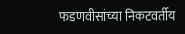फडणवीसांच्या निकटवर्तीय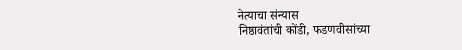नेत्याचा संन्यास
निष्ठावंतांची कोंडी, फडणवीसांच्या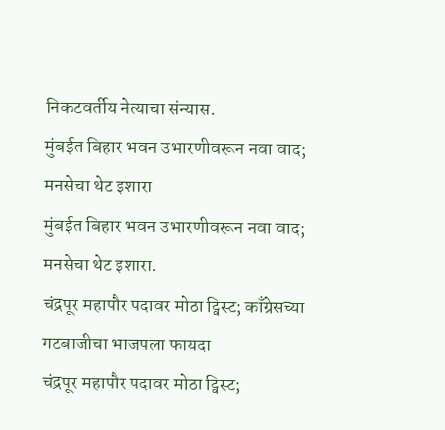निकटवर्तीय नेत्याचा संन्यास.
मुंबईत बिहार भवन उभारणीवरून नवा वाद; मनसेचा थेट इशारा
मुंबईत बिहार भवन उभारणीवरून नवा वाद; मनसेचा थेट इशारा.
चंद्रपूर महापौर पदावर मोठा ट्विस्ट; काँग्रेसच्या गटबाजीचा भाजपला फायदा
चंद्रपूर महापौर पदावर मोठा ट्विस्ट;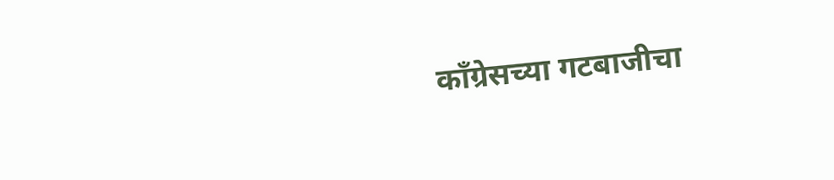काँग्रेसच्या गटबाजीचा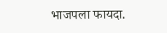भाजपला फायदा.